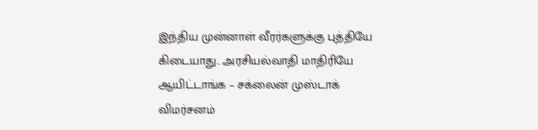இந்திய முன்னாள் வீரர்களுக்கு புத்தியே கிடையாது.. அரசியல்வாதி மாதிரியே ஆயிட்டாங்க – சக்லைன் முஸ்டாக் விமர்சனம்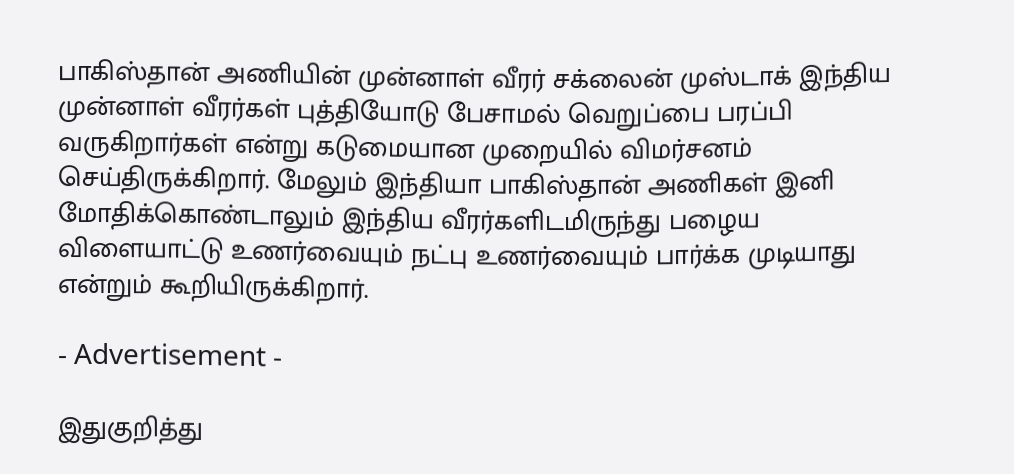பாகிஸ்தான் அணியின் முன்னாள் வீரர் சக்லைன் முஸ்டாக் இந்திய முன்னாள் வீரர்கள் புத்தியோடு பேசாமல் வெறுப்பை பரப்பி வருகிறார்கள் என்று கடுமையான முறையில் விமர்சனம் செய்திருக்கிறார். மேலும் இந்தியா பாகிஸ்தான் அணிகள் இனி மோதிக்கொண்டாலும் இந்திய வீரர்களிடமிருந்து பழைய விளையாட்டு உணர்வையும் நட்பு உணர்வையும் பார்க்க முடியாது என்றும் கூறியிருக்கிறார்.

- Advertisement -

இதுகுறித்து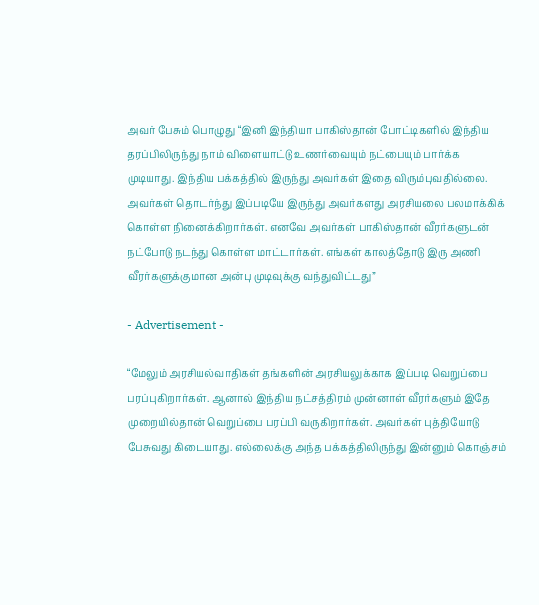அவர் பேசும் பொழுது “இனி இந்தியா பாகிஸ்தான் போட்டிகளில் இந்திய தரப்பிலிருந்து நாம் விளையாட்டு உணர்வையும் நட்பையும் பார்க்க முடியாது. இந்திய பக்கத்தில் இருந்து அவர்கள் இதை விரும்புவதில்லை. அவர்கள் தொடர்ந்து இப்படியே இருந்து அவர்களது அரசியலை பலமாக்கிக் கொள்ள நினைக்கிறார்கள். எனவே அவர்கள் பாகிஸ்தான் வீரர்களுடன் நட்போடு நடந்து கொள்ள மாட்டார்கள். எங்கள் காலத்தோடு இரு அணி வீரர்களுக்குமான அன்பு முடிவுக்கு வந்துவிட்டது”

- Advertisement -

“மேலும் அரசியல்வாதிகள் தங்களின் அரசியலுக்காக இப்படி வெறுப்பை பரப்புகிறார்கள். ஆனால் இந்திய நட்சத்திரம் முன்னாள் வீரர்களும் இதே முறையில்தான் வெறுப்பை பரப்பி வருகிறார்கள். அவர்கள் புத்தியோடு பேசுவது கிடையாது. எல்லைக்கு அந்த பக்கத்திலிருந்து இன்னும் கொஞ்சம்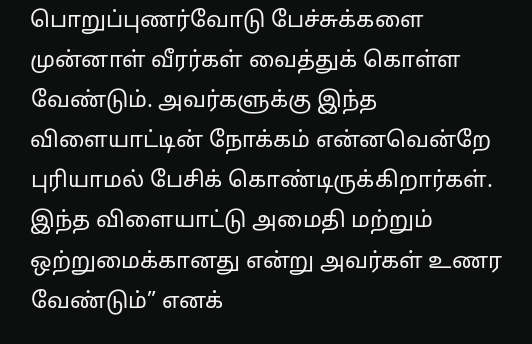பொறுப்புணர்வோடு பேச்சுக்களை முன்னாள் வீரர்கள் வைத்துக் கொள்ள வேண்டும். அவர்களுக்கு இந்த விளையாட்டின் நோக்கம் என்னவென்றே புரியாமல் பேசிக் கொண்டிருக்கிறார்கள். இந்த விளையாட்டு அமைதி மற்றும் ஒற்றுமைக்கானது என்று அவர்கள் உணர வேண்டும்” எனக்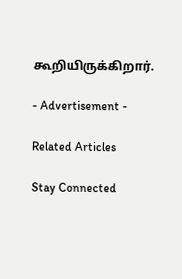கூறியிருக்கிறார்.

- Advertisement -

Related Articles

Stay Connected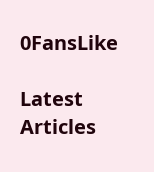0FansLike

Latest Articles